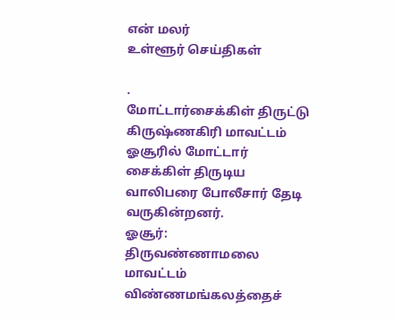என் மலர்
உள்ளூர் செய்திகள்

.
மோட்டார்சைக்கிள் திருட்டு
கிருஷ்ணகிரி மாவட்டம் ஓசூரில் மோட்டார் சைக்கிள் திருடிய வாலிபரை போலீசார் தேடி வருகின்றனர்.
ஓசூர்:
திருவண்ணாமலை மாவட்டம் விண்ணமங்கலத்தைச்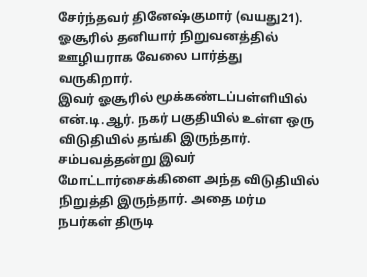சேர்ந்தவர் தினேஷ்குமார் (வயது21). ஓசூரில் தனியார் நிறுவனத்தில் ஊழியராக வேலை பார்த்து வருகிறார்.
இவர் ஓசூரில் மூக்கண்டப்பள்ளியில் என்.டி.ஆர். நகர் பகுதியில் உள்ள ஒரு விடுதியில் தங்கி இருந்தார்.
சம்பவத்தன்று இவர் மோட்டார்சைக்கிளை அந்த விடுதியில் நிறுத்தி இருந்தார். அதை மர்ம நபர்கள் திருடி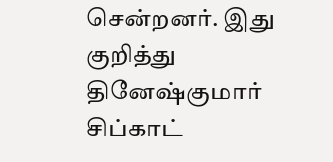சென்றனர். இது குறித்து தினேஷ்குமார் சிப்காட்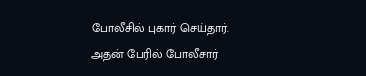போலீசில் புகார் செய்தார்.
அதன் பேரில் போலீசார்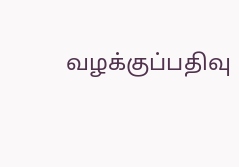வழக்குப்பதிவு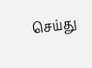செய்து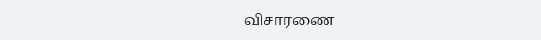விசாரணை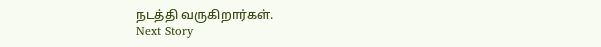நடத்தி வருகிறார்கள்.
Next Story